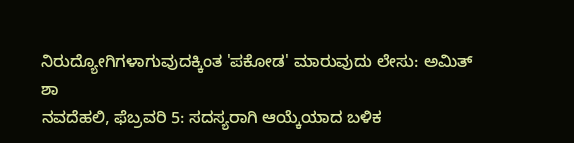ನಿರುದ್ಯೋಗಿಗಳಾಗುವುದಕ್ಕಿಂತ 'ಪಕೋಡ' ಮಾರುವುದು ಲೇಸು: ಅಮಿತ್ ಶಾ
ನವದೆಹಲಿ, ಫೆಬ್ರವರಿ 5: ಸದಸ್ಯರಾಗಿ ಆಯ್ಕೆಯಾದ ಬಳಿಕ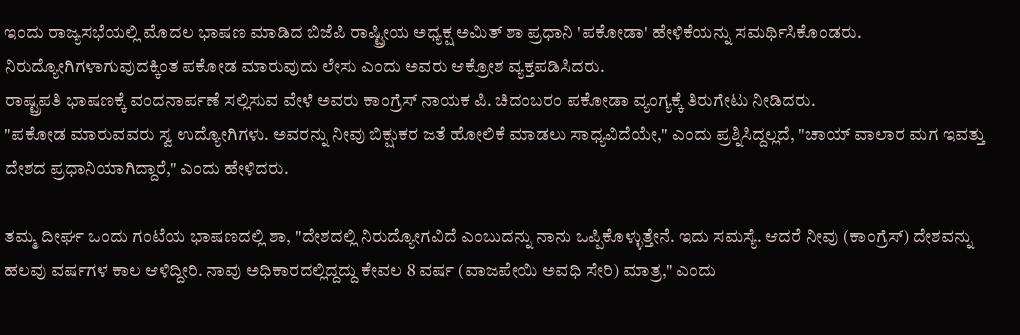ಇಂದು ರಾಜ್ಯಸಭೆಯಲ್ಲಿ ಮೊದಲ ಭಾಷಣ ಮಾಡಿದ ಬಿಜೆಪಿ ರಾಷ್ಟ್ರೀಯ ಅಧ್ಯಕ್ಷ ಅಮಿತ್ ಶಾ ಪ್ರಧಾನಿ 'ಪಕೋಡಾ' ಹೇಳಿಕೆಯನ್ನು ಸಮರ್ಥಿಸಿಕೊಂಡರು. ನಿರುದ್ಯೋಗಿಗಳಾಗುವುದಕ್ಕಿಂತ ಪಕೋಡ ಮಾರುವುದು ಲೇಸು ಎಂದು ಅವರು ಆಕ್ರೋಶ ವ್ಯಕ್ತಪಡಿಸಿದರು.
ರಾಷ್ಟ್ರಪತಿ ಭಾಷಣಕ್ಕೆ ವಂದನಾರ್ಪಣೆ ಸಲ್ಲಿಸುವ ವೇಳೆ ಅವರು ಕಾಂಗ್ರೆಸ್ ನಾಯಕ ಪಿ. ಚಿದಂಬರಂ ಪಕೋಡಾ ವ್ಯಂಗ್ಯಕ್ಕೆ ತಿರುಗೇಟು ನೀಡಿದರು.
"ಪಕೋಡ ಮಾರುವವರು ಸ್ವ ಉದ್ಯೋಗಿಗಳು. ಅವರನ್ನು ನೀವು ಬಿಕ್ಷುಕರ ಜತೆ ಹೋಲಿಕೆ ಮಾಡಲು ಸಾಧ್ಯವಿದೆಯೇ," ಎಂದು ಪ್ರಶ್ನಿಸಿದ್ದಲ್ಲದೆ, "ಚಾಯ್ ವಾಲಾರ ಮಗ ಇವತ್ತು ದೇಶದ ಪ್ರಧಾನಿಯಾಗಿದ್ದಾರೆ," ಎಂದು ಹೇಳಿದರು.

ತಮ್ಮ ದೀರ್ಘ ಒಂದು ಗಂಟೆಯ ಭಾಷಣದಲ್ಲಿ ಶಾ, "ದೇಶದಲ್ಲಿ ನಿರುದ್ಯೋಗವಿದೆ ಎಂಬುದನ್ನು ನಾನು ಒಪ್ಪಿಕೊಳ್ಳುತ್ತೇನೆ. ಇದು ಸಮಸ್ಯೆ. ಆದರೆ ನೀವು (ಕಾಂಗ್ರೆಸ್) ದೇಶವನ್ನು ಹಲವು ವರ್ಷಗಳ ಕಾಲ ಆಳಿದ್ದೀರಿ. ನಾವು ಅಧಿಕಾರದಲ್ಲಿದ್ದದ್ದು ಕೇವಲ 8 ವರ್ಷ (ವಾಜಪೇಯಿ ಅವಧಿ ಸೇರಿ) ಮಾತ್ರ," ಎಂದು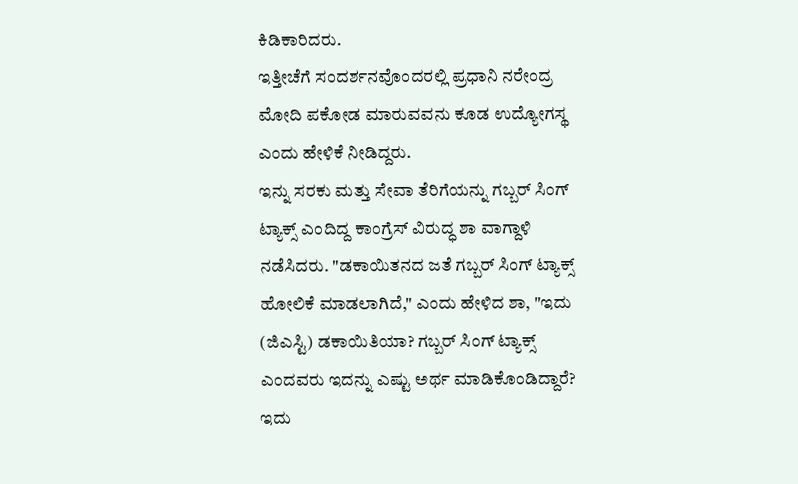ಕಿಡಿಕಾರಿದರು.
ಇತ್ತೀಚೆಗೆ ಸಂದರ್ಶನವೊಂದರಲ್ಲಿ ಪ್ರಧಾನಿ ನರೇಂದ್ರ ಮೋದಿ ಪಕೋಡ ಮಾರುವವನು ಕೂಡ ಉದ್ಯೋಗಸ್ಥ ಎಂದು ಹೇಳಿಕೆ ನೀಡಿದ್ದರು.
ಇನ್ನು ಸರಕು ಮತ್ತು ಸೇವಾ ತೆರಿಗೆಯನ್ನು ಗಬ್ಬರ್ ಸಿಂಗ್ ಟ್ಯಾಕ್ಸ್ ಎಂದಿದ್ದ ಕಾಂಗ್ರೆಸ್ ವಿರುದ್ಧ ಶಾ ವಾಗ್ದಾಳಿ ನಡೆಸಿದರು. "ಡಕಾಯಿತನದ ಜತೆ ಗಬ್ಬರ್ ಸಿಂಗ್ ಟ್ಯಾಕ್ಸ್ ಹೋಲಿಕೆ ಮಾಡಲಾಗಿದೆ," ಎಂದು ಹೇಳಿದ ಶಾ, "ಇದು (ಜಿಎಸ್ಟಿ) ಡಕಾಯಿತಿಯಾ? ಗಬ್ಬರ್ ಸಿಂಗ್ ಟ್ಯಾಕ್ಸ್ ಎಂದವರು ಇದನ್ನು ಎಷ್ಟು ಅರ್ಥ ಮಾಡಿಕೊಂಡಿದ್ದಾರೆ? ಇದು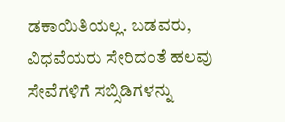ಡಕಾಯಿತಿಯಲ್ಲ. ಬಡವರು, ವಿಧವೆಯರು ಸೇರಿದಂತೆ ಹಲವು ಸೇವೆಗಳಿಗೆ ಸಬ್ಸಿಡಿಗಳನ್ನು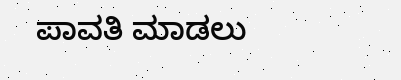ಪಾವತಿ ಮಾಡಲು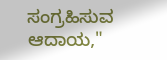ಸಂಗ್ರಹಿಸುವ ಆದಾಯ,"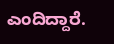ಎಂದಿದ್ದಾರೆ.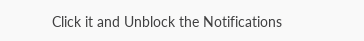Click it and Unblock the Notifications